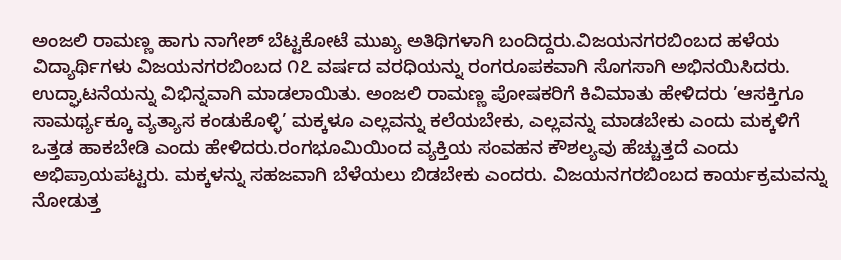ಅಂಜಲಿ ರಾಮಣ್ಣ ಹಾಗು ನಾಗೇಶ್ ಬೆಟ್ಟಕೋಟೆ ಮುಖ್ಯ ಅತಿಥಿಗಳಾಗಿ ಬಂದಿದ್ದರು.ವಿಜಯನಗರಬಿಂಬದ ಹಳೆಯ ವಿದ್ಯಾರ್ಥಿಗಳು ವಿಜಯನಗರಬಿಂಬದ ೧೭ ವರ್ಷದ ವರಧಿಯನ್ನು ರಂಗರೂಪಕವಾಗಿ ಸೊಗಸಾಗಿ ಅಭಿನಯಿಸಿದರು. ಉದ್ಘಾಟನೆಯನ್ನು ವಿಭಿನ್ನವಾಗಿ ಮಾಡಲಾಯಿತು. ಅಂಜಲಿ ರಾಮಣ್ಣ ಪೋಷಕರಿಗೆ ಕಿವಿಮಾತು ಹೇಳಿದರು ’ಆಸಕ್ತಿಗೂ ಸಾಮರ್ಥ್ಯಕ್ಕೂ ವ್ಯತ್ಯಾಸ ಕಂಡುಕೊಳ್ಳಿ’ ಮಕ್ಕಳೂ ಎಲ್ಲವನ್ನು ಕಲೆಯಬೇಕು, ಎಲ್ಲವನ್ನು ಮಾಡಬೇಕು ಎಂದು ಮಕ್ಕಳಿಗೆ ಒತ್ತಡ ಹಾಕಬೇಡಿ ಎಂದು ಹೇಳಿದರು.ರಂಗಭೂಮಿಯಿಂದ ವ್ಯಕ್ತಿಯ ಸಂವಹನ ಕೌಶಲ್ಯವು ಹೆಚ್ಚುತ್ತದೆ ಎಂದು ಅಭಿಪ್ರಾಯಪಟ್ಟರು. ಮಕ್ಕಳನ್ನು ಸಹಜವಾಗಿ ಬೆಳೆಯಲು ಬಿಡಬೇಕು ಎಂದರು. ವಿಜಯನಗರಬಿಂಬದ ಕಾರ್ಯಕ್ರಮವನ್ನು ನೋಡುತ್ತ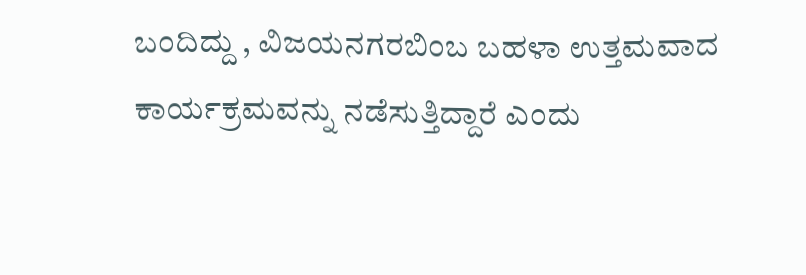ಬಂದಿದ್ದು , ವಿಜಯನಗರಬಿಂಬ ಬಹಳಾ ಉತ್ತಮವಾದ ಕಾರ್ಯಕ್ರಮವನ್ನು ನಡೆಸುತ್ತಿದ್ದಾರೆ ಎಂದು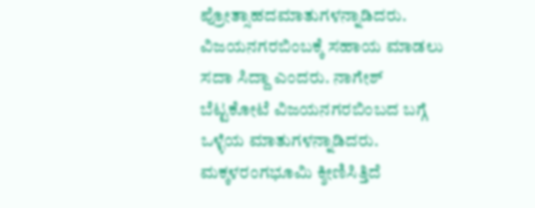ಪ್ರೋತ್ಸಾಹದಮಾತುಗಳನ್ನಾಡಿದರು. ವಿಜಯನಗರಬಿಂಬಕ್ಕೆ ಸಹಾಯ ಮಾಡಲು ಸದಾ ಸಿದ್ದಾ ಎಂದರು. ನಾಗೇಶ್ ಬೆಟ್ಟಕೋಟೆ ವಿಜಯನಗರಬಿಂಬದ ಬಗ್ಗೆ ಒಳ್ಳೆಯ ಮಾತುಗಳನ್ನಾಡಿದರು. ಮಕ್ಕಳರಂಗಭೂಮಿ ಕ್ಶೀಣಿಸಿತ್ತಿದೆ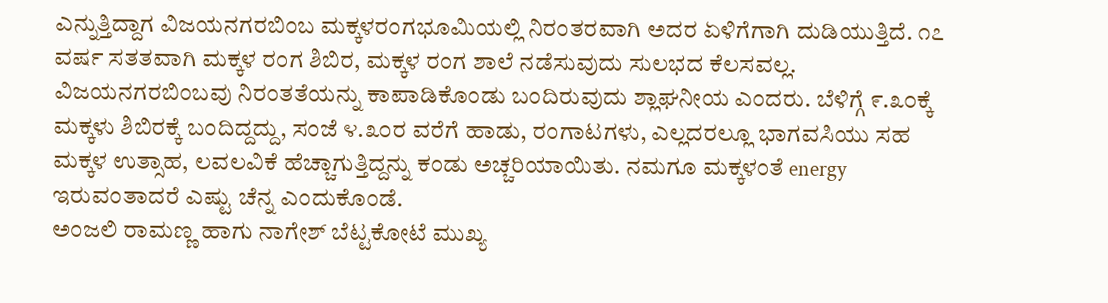ಎನ್ನುತ್ತಿದ್ದಾಗ ವಿಜಯನಗರಬಿಂಬ ಮಕ್ಕಳರಂಗಭೂಮಿಯಲ್ಲಿ ನಿರಂತರವಾಗಿ ಅದರ ಏಳಿಗೆಗಾಗಿ ದುಡಿಯುತ್ತಿದೆ. ೧೭ ವರ್ಷ ಸತತವಾಗಿ ಮಕ್ಕಳ ರಂಗ ಶಿಬಿರ, ಮಕ್ಕಳ ರಂಗ ಶಾಲೆ ನಡೆಸುವುದು ಸುಲಭದ ಕೆಲಸವಲ್ಲ. ವಿಜಯನಗರಬಿಂಬವು ನಿರಂತತೆಯನ್ನು ಕಾಪಾಡಿಕೊಂಡು ಬಂದಿರುವುದು ಶ್ಲಾಘನೀಯ ಎಂದರು. ಬೆಳಿಗ್ಗೆ ೯.೩೦ಕ್ಕೆ ಮಕ್ಕಳು ಶಿಬಿರಕ್ಕೆ ಬಂದಿದ್ದದ್ದು, ಸಂಜೆ ೪.೩೦ರ ವರೆಗೆ ಹಾಡು, ರಂಗಾಟಗಳು, ಎಲ್ಲದರಲ್ಲೂ ಭಾಗವಸಿಯು ಸಹ ಮಕ್ಕಳ ಉತ್ಸಾಹ, ಲವಲವಿಕೆ ಹೆಚ್ಚಾಗುತ್ತಿದ್ದನ್ನು ಕಂಡು ಅಚ್ಚರಿಯಾಯಿತು. ನಮಗೂ ಮಕ್ಕಳಂತೆ energy ಇರುವಂತಾದರೆ ಎಷ್ಟು ಚೆನ್ನ ಎಂದುಕೊಂಡೆ.
ಅಂಜಲಿ ರಾಮಣ್ಣ ಹಾಗು ನಾಗೇಶ್ ಬೆಟ್ಟಕೋಟೆ ಮುಖ್ಯ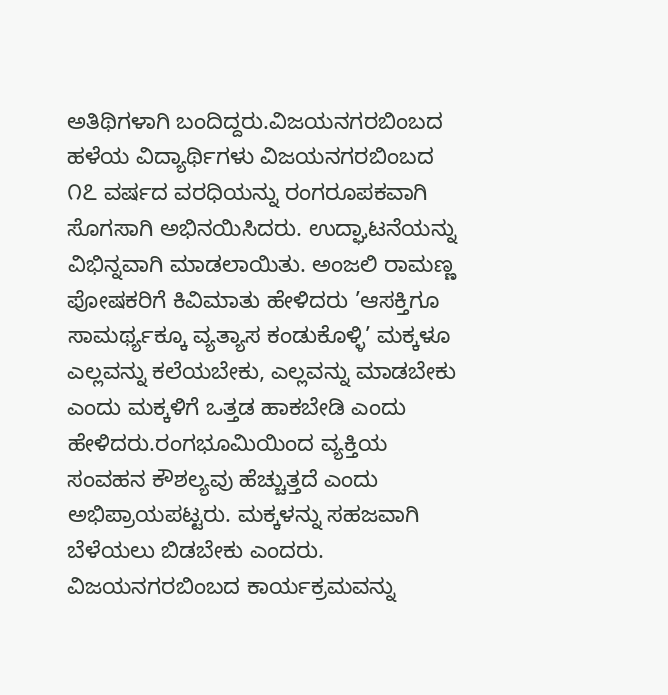ಅತಿಥಿಗಳಾಗಿ ಬಂದಿದ್ದರು.ವಿಜಯನಗರಬಿಂಬದ ಹಳೆಯ ವಿದ್ಯಾರ್ಥಿಗಳು ವಿಜಯನಗರಬಿಂಬದ ೧೭ ವರ್ಷದ ವರಧಿಯನ್ನು ರಂಗರೂಪಕವಾಗಿ ಸೊಗಸಾಗಿ ಅಭಿನಯಿಸಿದರು. ಉದ್ಘಾಟನೆಯನ್ನು ವಿಭಿನ್ನವಾಗಿ ಮಾಡಲಾಯಿತು. ಅಂಜಲಿ ರಾಮಣ್ಣ ಪೋಷಕರಿಗೆ ಕಿವಿಮಾತು ಹೇಳಿದರು ’ಆಸಕ್ತಿಗೂ ಸಾಮರ್ಥ್ಯಕ್ಕೂ ವ್ಯತ್ಯಾಸ ಕಂಡುಕೊಳ್ಳಿ’ ಮಕ್ಕಳೂ ಎಲ್ಲವನ್ನು ಕಲೆಯಬೇಕು, ಎಲ್ಲವನ್ನು ಮಾಡಬೇಕು ಎಂದು ಮಕ್ಕಳಿಗೆ ಒತ್ತಡ ಹಾಕಬೇಡಿ ಎಂದು ಹೇಳಿದರು.ರಂಗಭೂಮಿಯಿಂದ ವ್ಯಕ್ತಿಯ ಸಂವಹನ ಕೌಶಲ್ಯವು ಹೆಚ್ಚುತ್ತದೆ ಎಂದು ಅಭಿಪ್ರಾಯಪಟ್ಟರು. ಮಕ್ಕಳನ್ನು ಸಹಜವಾಗಿ ಬೆಳೆಯಲು ಬಿಡಬೇಕು ಎಂದರು. ವಿಜಯನಗರಬಿಂಬದ ಕಾರ್ಯಕ್ರಮವನ್ನು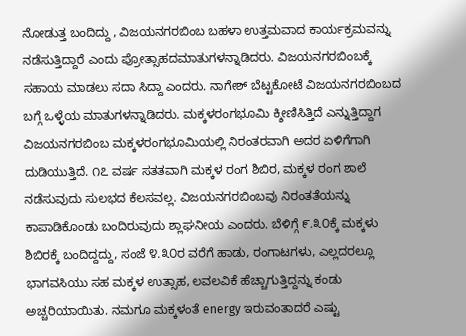ನೋಡುತ್ತ ಬಂದಿದ್ದು , ವಿಜಯನಗರಬಿಂಬ ಬಹಳಾ ಉತ್ತಮವಾದ ಕಾರ್ಯಕ್ರಮವನ್ನು ನಡೆಸುತ್ತಿದ್ದಾರೆ ಎಂದು ಪ್ರೋತ್ಸಾಹದಮಾತುಗಳನ್ನಾಡಿದರು. ವಿಜಯನಗರಬಿಂಬಕ್ಕೆ ಸಹಾಯ ಮಾಡಲು ಸದಾ ಸಿದ್ದಾ ಎಂದರು. ನಾಗೇಶ್ ಬೆಟ್ಟಕೋಟೆ ವಿಜಯನಗರಬಿಂಬದ ಬಗ್ಗೆ ಒಳ್ಳೆಯ ಮಾತುಗಳನ್ನಾಡಿದರು. ಮಕ್ಕಳರಂಗಭೂಮಿ ಕ್ಶೀಣಿಸಿತ್ತಿದೆ ಎನ್ನುತ್ತಿದ್ದಾಗ ವಿಜಯನಗರಬಿಂಬ ಮಕ್ಕಳರಂಗಭೂಮಿಯಲ್ಲಿ ನಿರಂತರವಾಗಿ ಅದರ ಏಳಿಗೆಗಾಗಿ ದುಡಿಯುತ್ತಿದೆ. ೧೭ ವರ್ಷ ಸತತವಾಗಿ ಮಕ್ಕಳ ರಂಗ ಶಿಬಿರ, ಮಕ್ಕಳ ರಂಗ ಶಾಲೆ ನಡೆಸುವುದು ಸುಲಭದ ಕೆಲಸವಲ್ಲ. ವಿಜಯನಗರಬಿಂಬವು ನಿರಂತತೆಯನ್ನು ಕಾಪಾಡಿಕೊಂಡು ಬಂದಿರುವುದು ಶ್ಲಾಘನೀಯ ಎಂದರು. ಬೆಳಿಗ್ಗೆ ೯.೩೦ಕ್ಕೆ ಮಕ್ಕಳು ಶಿಬಿರಕ್ಕೆ ಬಂದಿದ್ದದ್ದು, ಸಂಜೆ ೪.೩೦ರ ವರೆಗೆ ಹಾಡು, ರಂಗಾಟಗಳು, ಎಲ್ಲದರಲ್ಲೂ ಭಾಗವಸಿಯು ಸಹ ಮಕ್ಕಳ ಉತ್ಸಾಹ, ಲವಲವಿಕೆ ಹೆಚ್ಚಾಗುತ್ತಿದ್ದನ್ನು ಕಂಡು ಅಚ್ಚರಿಯಾಯಿತು. ನಮಗೂ ಮಕ್ಕಳಂತೆ energy ಇರುವಂತಾದರೆ ಎಷ್ಟು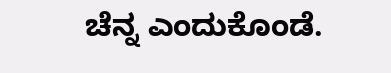ಚೆನ್ನ ಎಂದುಕೊಂಡೆ.